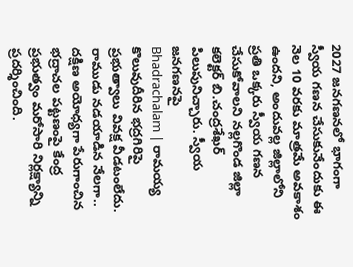2027 జనగణనలో భాగంగా స్వీయ గణన చేసుకునేందుకు ఈ నెల 10 వరకు మాత్రమే అవకాశం ఉందని, అందువల్ల జిల్లాలోని ప్రతి ఒక్కరు స్వీయ గణన చేసుకోవాలని నల్లగొండ జిల్లా కలెక్టర్ బి.చంద్రశేఖర్ పిలుపునిచ్చారు. స్వీయ జనగణనపై
Bhadrachalam | రామయ్య కొలువుదీరిన భద్రగిరిపై ప్రభుత్వాలు వివక్ష వీడటంలేదు. రాముడు నడయాడిన నేలగా.. దక్షిణ అయోధ్యగా పేరుగాంచిన భద్రాచల పట్టణంపై కేంద్ర ప్రభుత్వం మరోసారి నిర్లక్ష్యాన్ని ప్రదర్శించింది.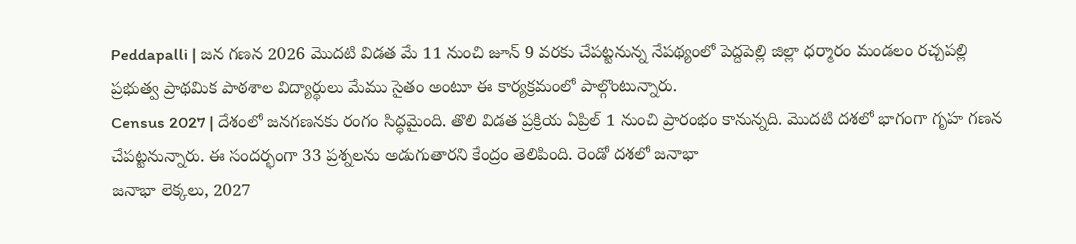Peddapalli | జన గణన 2026 మొదటి విడత మే 11 నుంచి జూన్ 9 వరకు చేపట్టనున్న నేపథ్యంలో పెద్దపెల్లి జిల్లా ధర్మారం మండలం రచ్చపల్లి ప్రభుత్వ ప్రాథమిక పాఠశాల విద్యార్థులు మేము సైతం అంటూ ఈ కార్యక్రమంలో పాల్గొంటున్నారు.
Census 2027 | దేశంలో జనగణనకు రంగం సిద్ధమైంది. తొలి విడత ప్రక్రియ ఏప్రిల్ 1 నుంచి ప్రారంభం కానున్నది. మొదటి దశలో భాగంగా గృహ గణన చేపట్టనున్నారు. ఈ సందర్భంగా 33 ప్రశ్నలను అడుగుతారని కేంద్రం తెలిపింది. రెండో దశలో జనాభా
జనాభా లెక్కలు, 2027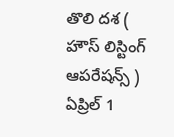తొలి దశ ( హౌస్ లిస్టింగ్ ఆపరేషన్స్ ) ఏప్రిల్ 1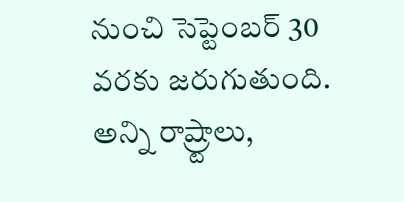నుంచి సెప్టెంబర్ 30 వరకు జరుగుతుంది. అన్ని రాష్ర్టాలు,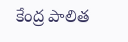కేంద్ర పాలిత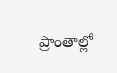ప్రాంతాల్లో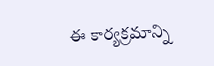ఈ కార్యక్రమాన్ని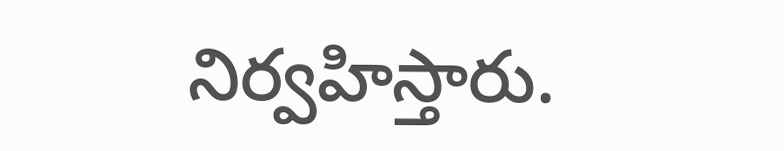నిర్వహిస్తారు.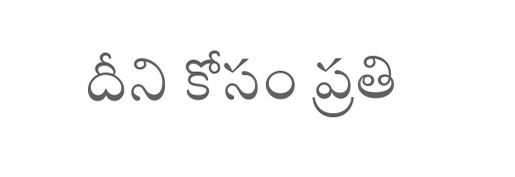దీని కోసం ప్రతి